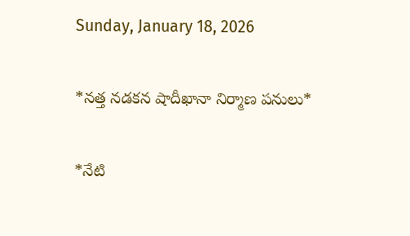Sunday, January 18, 2026

*నత్త నడకన షాదీఖానా నిర్మాణ పనులు*

*నేటి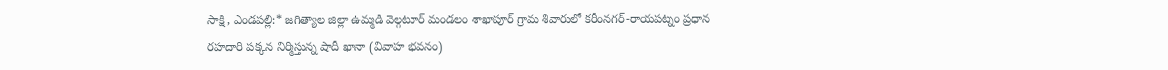సాక్షి, ఎండపల్లి:* జగిత్యాల జిల్లా ఉమ్మడి వెల్గటూర్ మండలం శాఖాపూర్ గ్రామ శివారులో కరీంనగర్-రాయపట్నం ప్రధాన రహదారి పక్కన నిర్మిస్తున్న షాదీ ఖానా (వివాహ భవనం)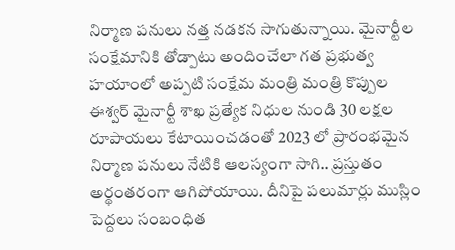నిర్మాణ పనులు నత్త నడకన సాగుతున్నాయి. మైనార్టీల సంక్షేమానికి తోడ్పాటు అందించేలా గత ప్రభుత్వ హయాంలో అప్పటి సంక్షేమ మంత్రి మంత్రి కొప్పుల ఈశ్వర్ మైనార్టీ శాఖ ప్రత్యేక నిధుల నుండి 30 లక్షల రూపాయలు కేటాయించడంతో 2023 లో ప్రారంభమైన నిర్మాణ పనులు నేటికి ఆలస్యంగా సాగి.. ప్రస్తుతం అర్థంతరంగా ఆగిపోయాయి. దీనిపై పలుమార్లు ముస్లిం పెద్దలు సంబంధిత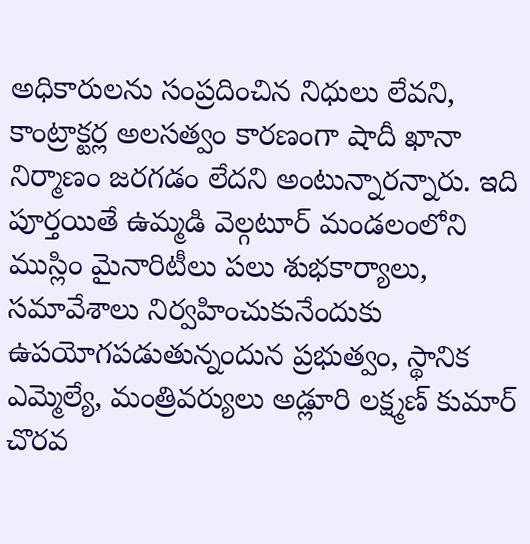అధికారులను సంప్రదించిన నిధులు లేవని, కాంట్రాక్టర్ల అలసత్వం కారణంగా షాదీ ఖానా నిర్మాణం జరగడం లేదని అంటున్నారన్నారు. ఇది పూర్తయితే ఉమ్మడి వెల్గటూర్ మండలంలోని ముస్లిం మైనారిటీలు పలు శుభకార్యాలు, సమావేశాలు నిర్వహించుకునేందుకు ఉపయోగపడుతున్నందున ప్రభుత్వం, స్థానిక ఎమ్మెల్యే, మంత్రివర్యులు అడ్లూరి లక్ష్మణ్ కుమార్ చొరవ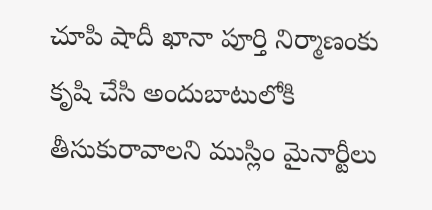చూపి షాదీ ఖానా పూర్తి నిర్మాణంకు కృషి చేసి అందుబాటులోకి తీసుకురావాలని ముస్లిం మైనార్టీలు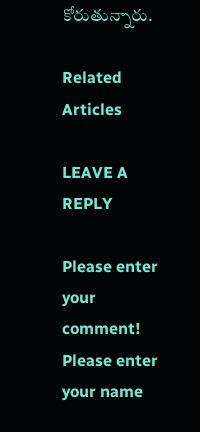కోరుతున్నారు.

Related Articles

LEAVE A REPLY

Please enter your comment!
Please enter your name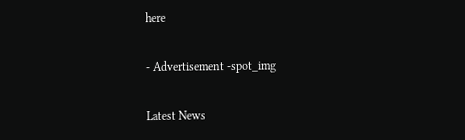here

- Advertisement -spot_img

Latest News